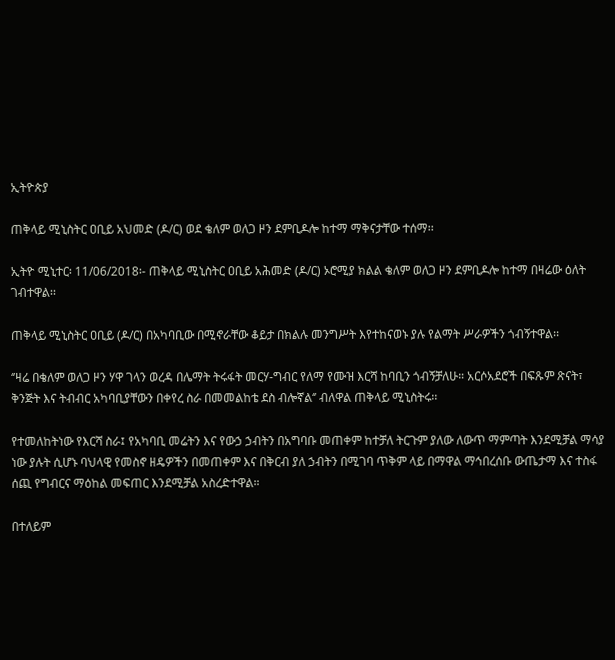ኢትዮጵያ

ጠቅላይ ሚኒስትር ዐቢይ አህመድ (ዶ/ር) ወደ ቄለም ወለጋ ዞን ደምቢዶሎ ከተማ ማቅናታቸው ተሰማ፡፡

ኢትዮ ሚኒተር፡ 11/06/2018፡- ጠቅላይ ሚኒስትር ዐቢይ አሕመድ (ዶ/ር) ኦሮሚያ ክልል ቄለም ወለጋ ዞን ደምቢዶሎ ከተማ በዛሬው ዕለት ገብተዋል፡፡

ጠቅላይ ሚኒስትር ዐቢይ (ዶ/ር) በአካባቢው በሚኖራቸው ቆይታ በክልሉ መንግሥት እየተከናወኑ ያሉ የልማት ሥራዎችን ጎብኝተዋል፡፡

‘’ዛሬ በቄለም ወለጋ ዞን ሃዋ ገላን ወረዳ በሌማት ትሩፋት መርሃ-ግብር የለማ የሙዝ እርሻ ከባቢን ጎብኝቻለሁ። አርሶአደሮች በፍጹም ጽናት፣ ቅንጅት እና ትብብር አካባቢያቸውን በቀየረ ስራ በመመልከቴ ደስ ብሎኛል‘’ ብለዋል ጠቅላይ ሚኒስትሩ፡፡

የተመለከትነው የእርሻ ስራ፤ የአካባቢ መሬትን እና የውኃ ኃብትን በአግባቡ መጠቀም ከተቻለ ትርጉም ያለው ለውጥ ማምጣት እንደሚቻል ማሳያ ነው ያሉት ሲሆኑ ባህላዊ የመስኖ ዘዴዎችን በመጠቀም እና በቅርብ ያለ ኃብትን በሚገባ ጥቅም ላይ በማዋል ማኅበረሰቡ ውጤታማ እና ተስፋ ሰጪ የግብርና ማዕከል መፍጠር እንደሚቻል አስረድተዋል።

በተለይም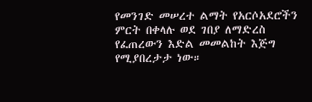የመንገድ መሠረተ ልማት የአርሶአደሮችን ምርት በቀላሉ ወደ ገበያ ለማድረስ የፈጠረውን እድል መመልከት እጅግ የሚያበረታታ ነው።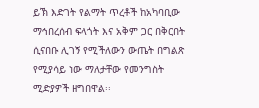ይኽ እድገት የልማት ጥረቶች ከአካባቢው ማኅበረሰብ ፍላጎት እና አቅም ጋር በቅርበት ሲናበቡ ሊገኝ የሚችለውን ውጤት በግልጽ የሚያሳይ ነው ማለታቸው የመንግስት ሚድያዎች ዘግበዋል፡፡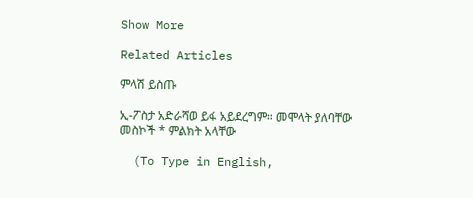Show More

Related Articles

ምላሽ ይስጡ

ኢ-ፖስታ አድራሻወ ይፋ አይደረግም። መሞላት ያለባቸው መስኮች * ምልክት አላቸው

  (To Type in English,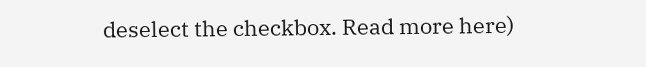deselect the checkbox. Read more here)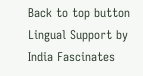Back to top button
Lingual Support by India Fascinates